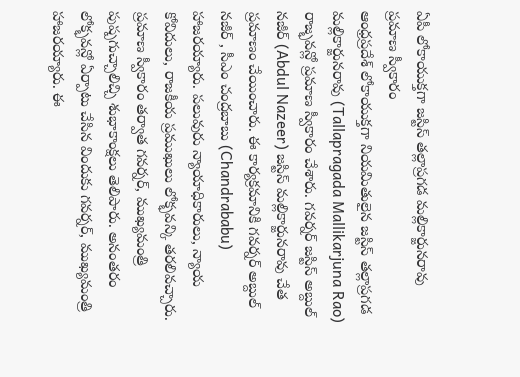ఏపీ లోకాయుక్తగా జస్టిస్ తల్లాప్రగడ మల్లికార్జునరావు ప్రమాణ స్వీకారం
ఆంధ్రప్రదేశ్ లోకాయుక్తగా నియమితులైన జస్టిస్ తల్లాప్రగడ మల్లికార్జునరావు (Tallapragada Mallikarjuna Rao) రాజ్భవన్లో ప్రమాణ స్వీకారం చేశారు. గవర్నర్ జస్టిస్ అబ్దుల్ నజీర్ (Abdul Nazeer) జస్టిస్ మల్లికార్జునరావు చేత ప్రమాణం చేయించారు. ఈ కార్యక్రమానికి గవర్నర్ అబ్దుల్ నజీర్ , సీఎం చంద్రబాబు (Chandrababu) హాజరయ్యారు. పలువురు న్యాయాధికారులు, న్యాయ కోవిదులు, రాజకీయ ప్రముఖులు లోక్భవన్కి తరలివచ్చారు. ప్రమాణ స్వీకారం తర్వాత గవర్నర్, ముఖ్యమంత్రి పుష్పగుచ్చాలిచ్చి శుభాకాంక్షలు తెలిపారు. అనంతరం లోక్భవన్లో ఏర్పాటు చేసిన విందుకు గవర్నర్, ముఖ్యమంత్రి హాజరయ్యారు. ఈ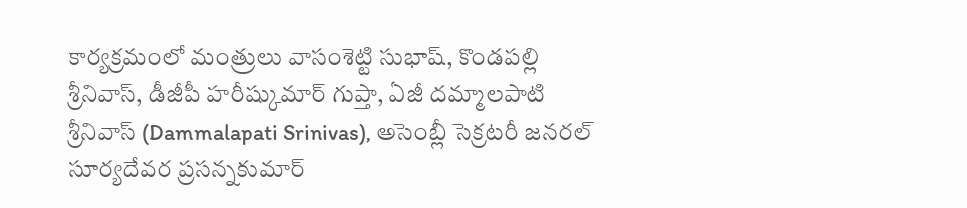కార్యక్రమంలో మంత్రులు వాసంశెట్టి సుభాష్, కొండపల్లి శ్రీనివాస్, డీజీపీ హరీష్కుమార్ గుప్తా, ఏజీ దమ్మాలపాటి శ్రీనివాస్ (Dammalapati Srinivas), అసెంబ్లీ సెక్రటరీ జనరల్ సూర్యదేవర ప్రసన్నకుమార్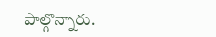పాల్గొన్నారు.